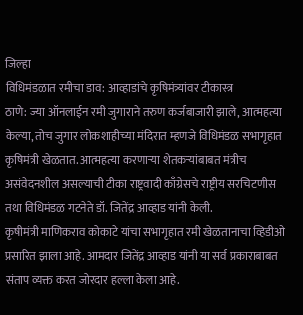जिल्हा
विधिमंडळात रमीचा डाव: आव्हाडांचे कृषिमंत्र्यांवर टीकास्त्र
ठाणे: ज्या ऑनलाईन रमी जुगाराने तरुण कर्जबाजारी झाले, आत्महत्या केल्या, तोच जुगार लोकशाहीच्या मंदिरात म्हणजे विधिमंडळ सभागृहात कृषिमंत्री खेळतात. आत्महत्या करणाऱ्या शेतकऱ्यांबाबत मंत्रीच असंवेदनशील असल्याची टीका राष्ट्रवादी काँग्रेसचे राष्ट्रीय सरचिटणीस तथा विधिमंडळ गटनेते डॉ. जितेंद्र आव्हाड यांनी केली.
कृषीमंत्री माणिकराव कोकाटे यांचा सभागृहात रमी खेळतानाचा व्हिडीओ प्रसारित झाला आहे. आमदार जितेंद्र आव्हाड यांनी या सर्व प्रकाराबाबत संताप व्यक्त करत जोरदार हल्ला केला आहे.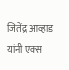जितेंद्र आव्हाड यांनी एक्स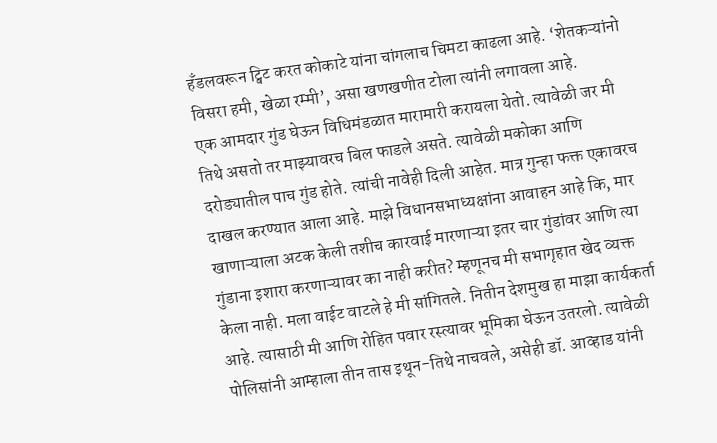हँडलवरून ट्विट करत कोकाटे यांना चांगलाच चिमटा काढला आहे. ‘शेतकऱ्यांनो विसरा हमी, खेळा रम्मी’, असा खणखणीत टोला त्यांनी लगावला आहे.
एक आमदार गुंड घेऊन विधिमंडळात मारामारी करायला येतो. त्यावेळी जर मी तिथे असतो तर माझ्यावरच बिल फाडले असते. त्यावेळी मकोका आणि दरोड्यातील पाच गुंड होते. त्यांची नावेही दिली आहेत. मात्र गुन्हा फक्त एकावरच दाखल करण्यात आला आहे. माझे विधानसभाध्यक्षांना आवाहन आहे कि, मार खाणाऱ्याला अटक केली तशीच कारवाई मारणाऱ्या इतर चार गुंडांवर आणि त्या गुंडाना इशारा करणाऱ्यावर का नाही करीत? म्हणूनच मी सभागृहात खेद व्यक्त केला नाही. मला वाईट वाटले हे मी सांगितले. नितीन देशमुख हा माझा कार्यकर्ता आहे. त्यासाठी मी आणि रोहित पवार रस्त्यावर भूमिका घेऊन उतरलो. त्यावेळी पोलिसांनी आम्हाला तीन तास इथून-तिथे नाचवले, असेही डॉ. आव्हाड यांनी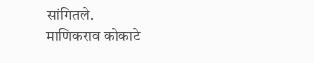सांगितले.
माणिकराव कोकाटे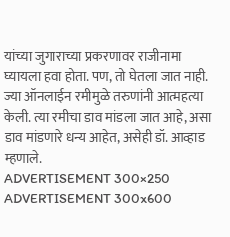यांच्या जुगाराच्या प्रकरणावर राजीनामा घ्यायला हवा होता. पण, तो घेतला जात नाही. ज्या ऑनलाईन रमीमुळे तरुणांनी आत्महत्या केली. त्या रमीचा डाव मांडला जात आहे, असा डाव मांडणारे धन्य आहेत, असेही डॉ. आव्हाड म्हणाले.
ADVERTISEMENT 300×250
ADVERTISEMENT 300x600